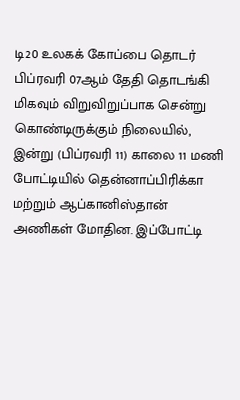டி20 உலகக் கோப்பை தொடர் பிப்ரவரி 07ஆம் தேதி தொடங்கி மிகவும் விறுவிறுப்பாக சென்று கொண்டிருக்கும் நிலையில், இன்று (பிப்ரவரி 11) காலை 11 மணி போட்டியில் தென்னாப்பிரிக்கா மற்றும் ஆப்கானிஸ்தான் அணிகள் மோதின. இப்போட்டி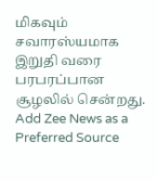மிகவும் சவாரஸ்யமாக இறுதி வரை பரபரப்பான சூழலில் சென்றது.
Add Zee News as a Preferred Source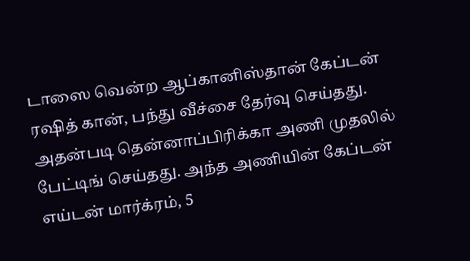டாஸை வென்ற ஆப்கானிஸ்தான் கேப்டன் ரஷித் கான், பந்து வீச்சை தேர்வு செய்தது. அதன்படி தென்னாப்பிரிக்கா அணி முதலில் பேட்டிங் செய்தது. அந்த அணியின் கேப்டன் எய்டன் மார்க்ரம், 5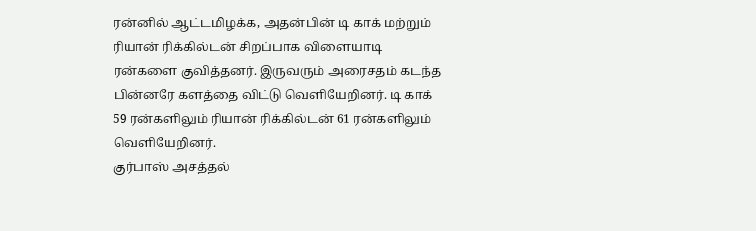ரன்னில் ஆட்டமிழக்க, அதன்பின் டி காக் மற்றும் ரியான் ரிக்கில்டன் சிறப்பாக விளையாடி ரன்களை குவித்தனர். இருவரும் அரைசதம் கடந்த பின்னரே களத்தை விட்டு வெளியேறினர். டி காக் 59 ரன்களிலும் ரியான் ரிக்கில்டன் 61 ரன்களிலும் வெளியேறினர்.
குர்பாஸ் அசத்தல்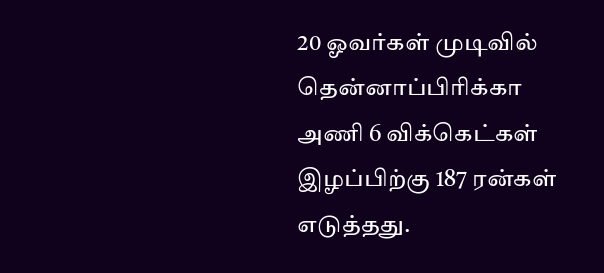20 ஓவர்கள் முடிவில் தென்னாப்பிரிக்கா அணி 6 விக்கெட்கள் இழப்பிற்கு 187 ரன்கள் எடுத்தது.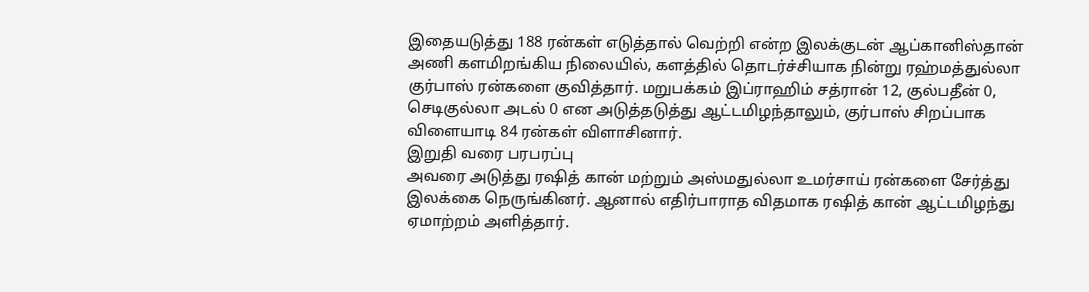இதையடுத்து 188 ரன்கள் எடுத்தால் வெற்றி என்ற இலக்குடன் ஆப்கானிஸ்தான் அணி களமிறங்கிய நிலையில், களத்தில் தொடர்ச்சியாக நின்று ரஹ்மத்துல்லா குர்பாஸ் ரன்களை குவித்தார். மறுபக்கம் இப்ராஹிம் சத்ரான் 12, குல்பதீன் 0, செடிகுல்லா அடல் 0 என அடுத்தடுத்து ஆட்டமிழந்தாலும், குர்பாஸ் சிறப்பாக விளையாடி 84 ரன்கள் விளாசினார்.
இறுதி வரை பரபரப்பு
அவரை அடுத்து ரஷித் கான் மற்றும் அஸ்மதுல்லா உமர்சாய் ரன்களை சேர்த்து இலக்கை நெருங்கினர். ஆனால் எதிர்பாராத விதமாக ரஷித் கான் ஆட்டமிழந்து ஏமாற்றம் அளித்தார்.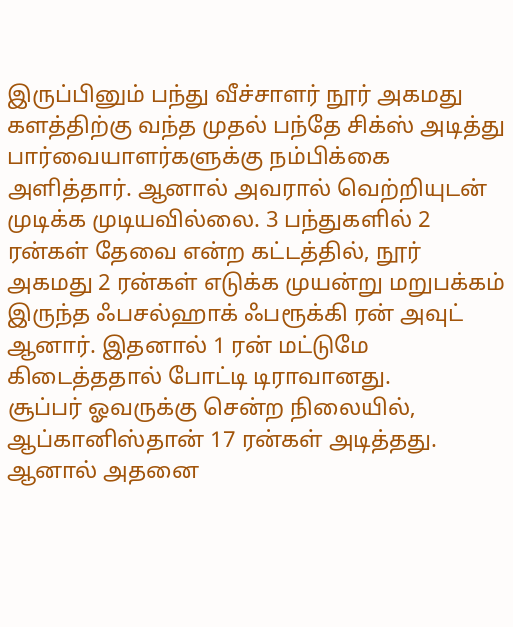இருப்பினும் பந்து வீச்சாளர் நூர் அகமது களத்திற்கு வந்த முதல் பந்தே சிக்ஸ் அடித்து பார்வையாளர்களுக்கு நம்பிக்கை அளித்தார். ஆனால் அவரால் வெற்றியுடன் முடிக்க முடியவில்லை. 3 பந்துகளில் 2 ரன்கள் தேவை என்ற கட்டத்தில், நூர் அகமது 2 ரன்கள் எடுக்க முயன்று மறுபக்கம் இருந்த ஃபசல்ஹாக் ஃபரூக்கி ரன் அவுட் ஆனார். இதனால் 1 ரன் மட்டுமே கிடைத்ததால் போட்டி டிராவானது.
சூப்பர் ஓவருக்கு சென்ற நிலையில், ஆப்கானிஸ்தான் 17 ரன்கள் அடித்தது. ஆனால் அதனை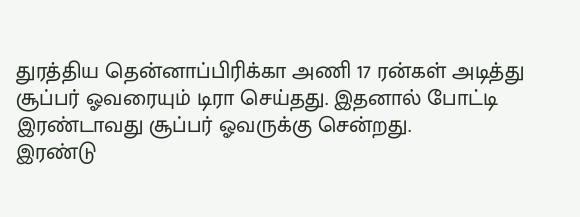துரத்திய தென்னாப்பிரிக்கா அணி 17 ரன்கள் அடித்து சூப்பர் ஓவரையும் டிரா செய்தது. இதனால் போட்டி இரண்டாவது சூப்பர் ஓவருக்கு சென்றது.
இரண்டு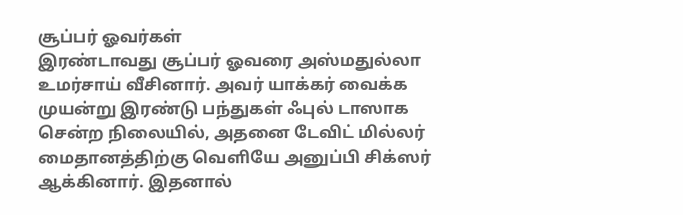சூப்பர் ஓவர்கள்
இரண்டாவது சூப்பர் ஓவரை அஸ்மதுல்லா உமர்சாய் வீசினார். அவர் யாக்கர் வைக்க முயன்று இரண்டு பந்துகள் ஃபுல் டாஸாக சென்ற நிலையில், அதனை டேவிட் மில்லர் மைதானத்திற்கு வெளியே அனுப்பி சிக்ஸர் ஆக்கினார். இதனால்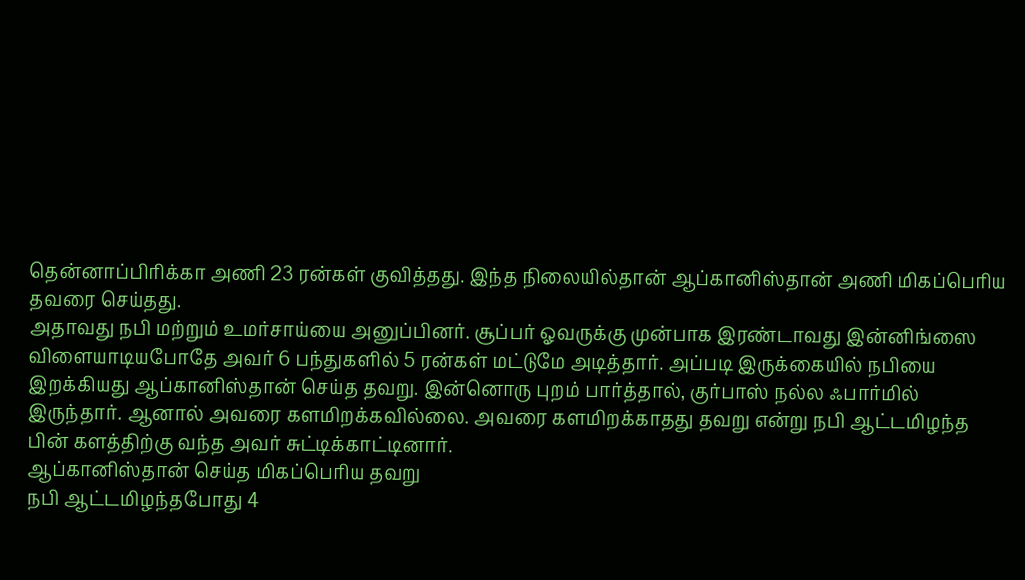தென்னாப்பிரிக்கா அணி 23 ரன்கள் குவித்தது. இந்த நிலையில்தான் ஆப்கானிஸ்தான் அணி மிகப்பெரிய தவரை செய்தது.
அதாவது நபி மற்றும் உமர்சாய்யை அனுப்பினர். சூப்பர் ஓவருக்கு முன்பாக இரண்டாவது இன்னிங்ஸை விளையாடியபோதே அவர் 6 பந்துகளில் 5 ரன்கள் மட்டுமே அடித்தார். அப்படி இருக்கையில் நபியை இறக்கியது ஆப்கானிஸ்தான் செய்த தவறு. இன்னொரு புறம் பார்த்தால், குர்பாஸ் நல்ல ஃபார்மில் இருந்தார். ஆனால் அவரை களமிறக்கவில்லை. அவரை களமிறக்காதது தவறு என்று நபி ஆட்டமிழந்த பின் களத்திற்கு வந்த அவர் சுட்டிக்காட்டினார்.
ஆப்கானிஸ்தான் செய்த மிகப்பெரிய தவறு
நபி ஆட்டமிழந்தபோது 4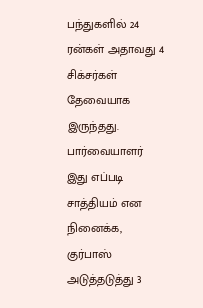பந்துகளில் 24 ரன்கள் அதாவது 4 சிக்சர்கள் தேவையாக இருந்தது. பார்வையாளர் இது எப்படி சாத்தியம் என நினைக்க, குர்பாஸ் அடுத்தடுத்து 3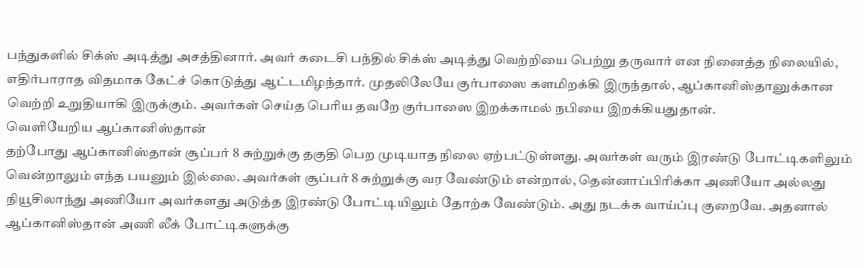பந்துகளில் சிக்ஸ் அடித்து அசத்தினார். அவர் கடைசி பந்தில் சிக்ஸ் அடித்து வெற்றியை பெற்று தருவார் என நினைத்த நிலையில், எதிர்பாராத விதமாக கேட்ச் கொடுத்து ஆட்டமிழந்தார். முதலிலேயே குர்பாஸை களமிறக்கி இருந்தால், ஆப்கானிஸ்தானுக்கான வெற்றி உறுதியாகி இருக்கும். அவர்கள் செய்த பெரிய தவறே குர்பாஸை இறக்காமல் நபியை இறக்கியதுதான்.
வெளியேறிய ஆப்கானிஸ்தான்
தற்போது ஆப்கானிஸ்தான் சூப்பர் 8 சுற்றுக்கு தகுதி பெற முடியாத நிலை ஏற்பட்டுள்ளது. அவர்கள் வரும் இரண்டு போட்டிகளிலும் வென்றாலும் எந்த பயனும் இல்லை. அவர்கள் சூப்பர் 8 சுற்றுக்கு வர வேண்டும் என்றால், தென்னாப்பிரிக்கா அணியோ அல்லது நியூசிலாந்து அணியோ அவர்களது அடுத்த இரண்டு போட்டியிலும் தோற்க வேண்டும். அது நடக்க வாய்ப்பு குறைவே. அதனால் ஆப்கானிஸ்தான் அணி லீக் போட்டிகளுக்கு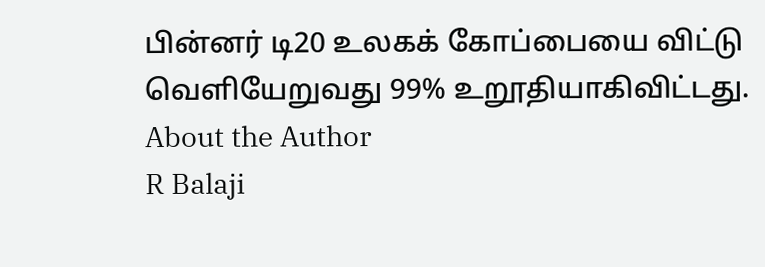பின்னர் டி20 உலகக் கோப்பையை விட்டு வெளியேறுவது 99% உறூதியாகிவிட்டது.
About the Author
R Balaji